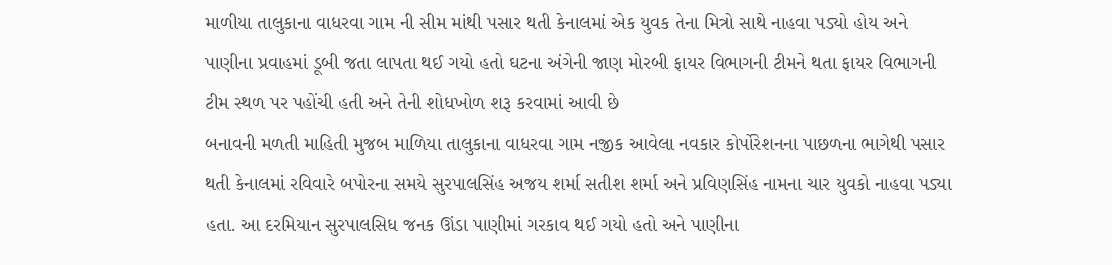માળીયા તાલુકાના વાધરવા ગામ ની સીમ માંથી પસાર થતી કેનાલમાં એક યુવક તેના મિત્રો સાથે નાહવા પડ્યો હોય અને પાણીના પ્રવાહમાં ડૂબી જતા લાપતા થઈ ગયો હતો ઘટના અંગેની જાણ મોરબી ફાયર વિભાગની ટીમને થતા ફાયર વિભાગની ટીમ સ્થળ પર પહોંચી હતી અને તેની શોધખોળ શરૂ કરવામાં આવી છે
બનાવની મળતી માહિતી મુજબ માળિયા તાલુકાના વાધરવા ગામ નજીક આવેલા નવકાર કોર્પોરેશનના પાછળના ભાગેથી પસાર થતી કેનાલમાં રવિવારે બપોરના સમયે સુરપાલસિંહ અજય શર્મા સતીશ શર્મા અને પ્રવિણસિંહ નામના ચાર યુવકો નાહવા પડ્યા હતા. આ દરમિયાન સુરપાલસિધ જનક ઊંડા પાણીમાં ગરકાવ થઈ ગયો હતો અને પાણીના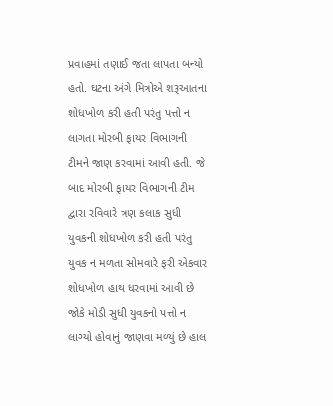પ્રવાહમાં તણાઈ જતા લાપતા બન્યો હતો. ઘટના અંગે મિત્રોએ શરૂઆતના શોધખોળ કરી હતી પરંતુ પત્તો ન લાગતા મોરબી ફાયર વિભાગની ટીમને જાણ કરવામાં આવી હતી. જે બાદ મોરબી ફાયર વિભાગની ટીમ દ્વારા રવિવારે ત્રણ કલાક સુધી યુવકની શોધખોળ કરી હતી પરંતુ યુવક ન મળતા સોમવારે ફરી એકવાર શોધખોળ હાથ ધરવામાં આવી છે જોકે મોડી સુધી યુવકનો પત્તો ન લાગ્યો હોવાનું જાણવા મળ્યું છે હાલ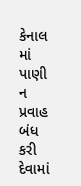કેનાલ માં પાણી ન પ્રવાહ બંધ કરી દેવામાં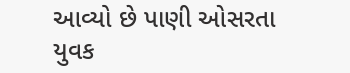આવ્યો છે પાણી ઓસરતા યુવક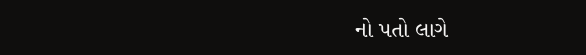નો પતો લાગે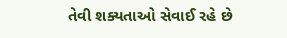તેવી શક્યતાઓ સેવાઈ રહે છે